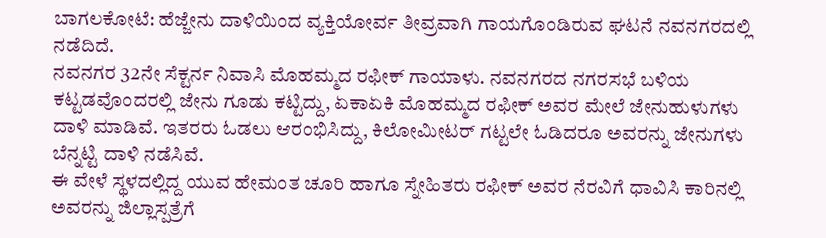ಬಾಗಲಕೋಟೆ: ಹೆಜ್ಜೇನು ದಾಳಿಯಿಂದ ವ್ಯಕ್ತಿಯೋರ್ವ ತೀವ್ರವಾಗಿ ಗಾಯಗೊಂಡಿರುವ ಘಟನೆ ನವನಗರದಲ್ಲಿ ನಡೆದಿದೆ.
ನವನಗರ 32ನೇ ಸೆಕ್ಟರ್ನ ನಿವಾಸಿ ಮೊಹಮ್ಮದ ರಫೀಕ್ ಗಾಯಾಳು. ನವನಗರದ ನಗರಸಭೆ ಬಳಿಯ ಕಟ್ಟಡವೊಂದರಲ್ಲಿ ಜೇನು ಗೂಡು ಕಟ್ಟಿದ್ದು, ಏಕಾಏಕಿ ಮೊಹಮ್ಮದ ರಫೀಕ್ ಅವರ ಮೇಲೆ ಜೇನುಹುಳುಗಳು ದಾಳಿ ಮಾಡಿವೆ. ಇತರರು ಓಡಲು ಆರಂಭಿಸಿದ್ದು, ಕಿಲೋಮೀಟರ್ ಗಟ್ಟಲೇ ಓಡಿದರೂ ಅವರನ್ನು ಜೇನುಗಳು ಬೆನ್ನಟ್ಟಿ ದಾಳಿ ನಡೆಸಿವೆ.
ಈ ವೇಳೆ ಸ್ಥಳದಲ್ಲಿದ್ದ ಯುವ ಹೇಮಂತ ಚೂರಿ ಹಾಗೂ ಸ್ನೇಹಿತರು ರಫೀಕ್ ಅವರ ನೆರವಿಗೆ ಧಾವಿಸಿ ಕಾರಿನಲ್ಲಿ ಅವರನ್ನು ಜಿಲ್ಲಾಸ್ಪತ್ರೆಗೆ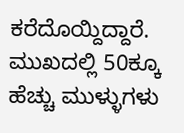ಕರೆದೊಯ್ದಿದ್ದಾರೆ. ಮುಖದಲ್ಲಿ 50ಕ್ಕೂ ಹೆಚ್ಚು ಮುಳ್ಳುಗಳು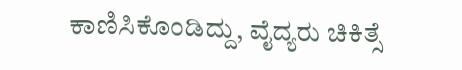ಕಾಣಿಸಿಕೊಂಡಿದ್ದು, ವೈದ್ಯರು ಚಿಕಿತ್ಸೆ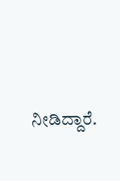ನೀಡಿದ್ದಾರೆ.